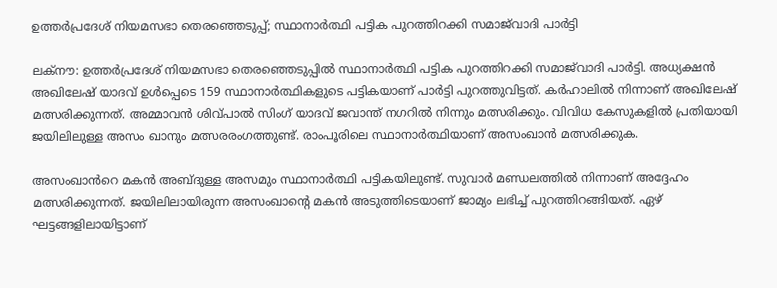ഉത്തർപ്രദേശ് നിയമസഭാ തെരഞ്ഞെടുപ്പ്; സ്ഥാനാർത്ഥി പട്ടിക പുറത്തിറക്കി സമാജ്‌വാദി പാർട്ടി

ലക്‌നൗ: ഉത്തർപ്രദേശ് നിയമസഭാ തെരഞ്ഞെടുപ്പിൽ സ്ഥാനാർത്ഥി പട്ടിക പുറത്തിറക്കി സമാജ്‌വാദി പാർട്ടി. അധ്യക്ഷൻ അഖിലേഷ് യാദവ് ഉൾപ്പെടെ 159 സ്ഥാനാർത്ഥികളുടെ പട്ടികയാണ് പാർട്ടി പുറത്തുവിട്ടത്. കർഹാലിൽ നിന്നാണ് അഖിലേഷ് മത്സരിക്കുന്നത്. അമ്മാവൻ ശിവ്പാൽ സിംഗ് യാദവ് ജവാന്ത് നഗറിൽ നിന്നും മത്സരിക്കും. വിവിധ കേസുകളിൽ പ്രതിയായി ജയിലിലുള്ള അസം ഖാനും മത്സരരംഗത്തുണ്ട്. രാംപൂരിലെ സ്ഥാനാർത്ഥിയാണ് അസംഖാൻ മത്സരിക്കുക.

അസംഖാൻറെ മകൻ അബ്ദുള്ള അസമും സ്ഥാനാർത്ഥി പട്ടികയിലുണ്ട്. സുവാർ മണ്ഡലത്തിൽ നിന്നാണ് അദ്ദേഹം മത്സരിക്കുന്നത്. ജയിലിലായിരുന്ന അസംഖാന്റെ മകൻ അടുത്തിടെയാണ് ജാമ്യം ലഭിച്ച് പുറത്തിറങ്ങിയത്. ഏഴ് ഘട്ടങ്ങളിലായിട്ടാണ്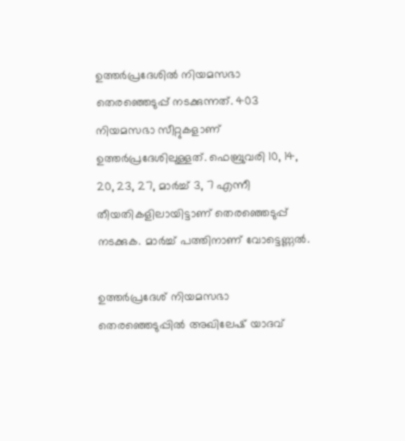ഉത്തർപ്രദേശിൽ നിയമസഭാ തെരഞ്ഞെടുപ്പ് നടക്കുന്നത്. 403 നിയമസഭാ സീറ്റുകളാണ് ഉത്തർപ്രദേശിലുള്ളത്. ഫെബ്രുവരി 10, 14, 20, 23, 27, മാർച്ച് 3, 7 എന്നീ തീയതികളിലായിട്ടാണ് തെരഞ്ഞെടുപ്പ് നടക്കുക. മാർച്ച് പത്തിനാണ് വോട്ടെണ്ണൽ.

ഉത്തർപ്രദേശ് നിയമസഭാ തെരഞ്ഞെടുപ്പിൽ അഖിലേഷ് യാദവ്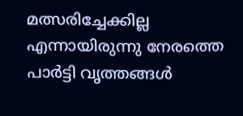മത്സരിച്ചേക്കില്ല എന്നായിരുന്നു നേരത്തെ പാർട്ടി വൃത്തങ്ങൾ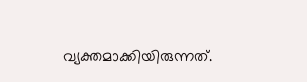വ്യക്തമാക്കിയിരുന്നത്.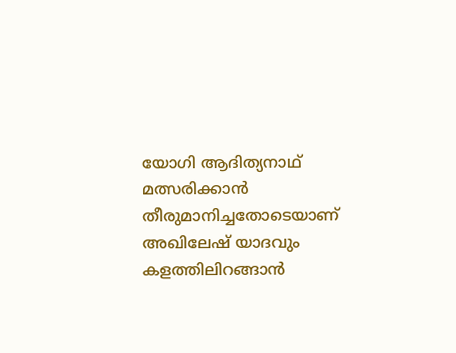യോഗി ആദിത്യനാഥ് മത്സരിക്കാൻ തീരുമാനിച്ചതോടെയാണ് അഖിലേഷ് യാദവും കളത്തിലിറങ്ങാൻ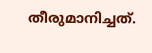തീരുമാനിച്ചത്.